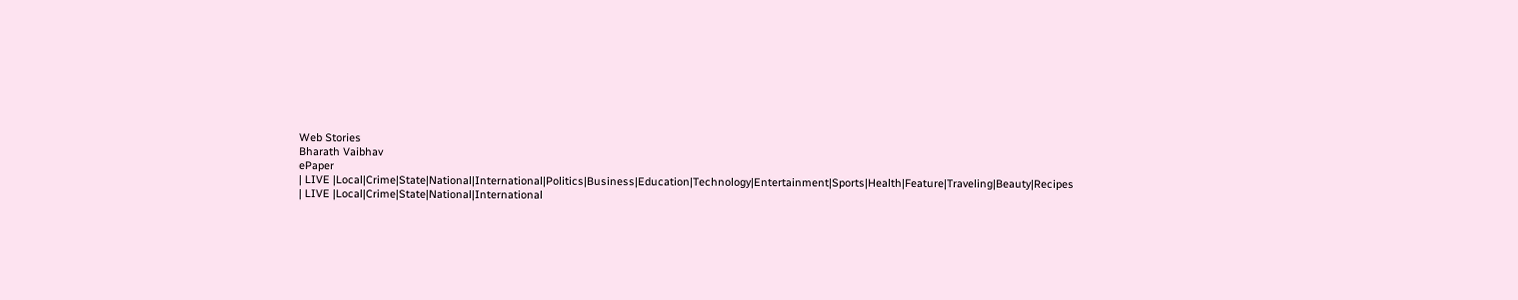Web Stories
Bharath Vaibhav
ePaper
| LIVE |Local|Crime|State|National|International|Politics|Business|Education|Technology|Entertainment|Sports|Health|Feature|Traveling|Beauty|Recipes
| LIVE |Local|Crime|State|National|International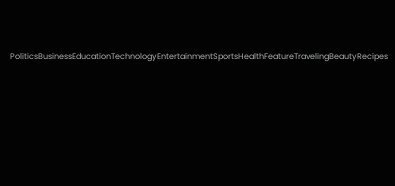PoliticsBusinessEducationTechnologyEntertainmentSportsHealthFeatureTravelingBeautyRecipes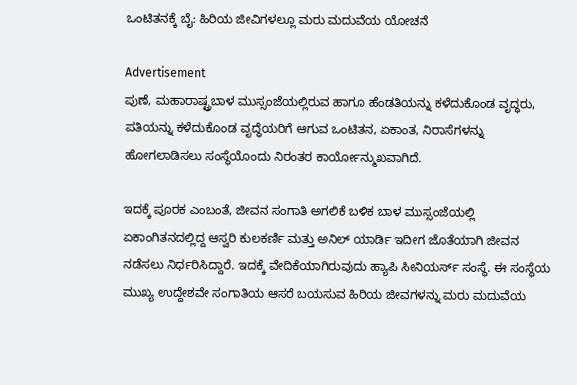ಒಂಟಿತನಕ್ಕೆ ಬೈ: ಹಿರಿಯ ಜೀವಿಗಳಲ್ಲೂ ಮರು ಮದುವೆಯ ಯೋಚನೆ

Advertisement
ಪುಣೆ, ಮಹಾರಾಷ್ಟ್ರಬಾಳ ಮುಸ್ಸಂಜೆಯಲ್ಲಿರುವ ಹಾಗೂ ಹೆಂಡತಿಯನ್ನು ಕಳೆದುಕೊಂಡ ವೃದ್ಧರು, ಪತಿಯನ್ನು ಕಳೆದುಕೊಂಡ ವೃದ್ಧೆಯರಿಗೆ ಆಗುವ ಒಂಟಿತನ, ಏಕಾಂತ, ನಿರಾಸೆಗಳನ್ನು ಹೋಗಲಾಡಿಸಲು ಸಂಸ್ಥೆಯೊಂದು ನಿರಂತರ ಕಾರ್ಯೋನ್ಮುಖವಾಗಿದೆ.

ಇದಕ್ಕೆ ಪೂರಕ ಎಂಬಂತೆ, ಜೀವನ ಸಂಗಾತಿ ಅಗಲಿಕೆ ಬಳಿಕ ಬಾಳ ಮುಸ್ಸಂಜೆಯಲ್ಲಿ ಏಕಾಂಗಿತನದಲ್ಲಿದ್ದ ಆಸ್ವರಿ ಕುಲಕರ್ಣಿ ಮತ್ತು ಅನಿಲ್ ಯಾರ್ಡಿ ಇದೀಗ ಜೊತೆಯಾಗಿ ಜೀವನ ನಡೆಸಲು ನಿರ್ಧರಿಸಿದ್ದಾರೆ. ಇದಕ್ಕೆ ವೇದಿಕೆಯಾಗಿರುವುದು ಹ್ಯಾಪಿ ಸೀನಿಯರ್ಸ್ ಸಂಸ್ಥೆ. ಈ ಸಂಸ್ಥೆಯ ಮುಖ್ಯ ಉದ್ದೇಶವೇ ಸಂಗಾತಿಯ ಆಸರೆ ಬಯಸುವ ಹಿರಿಯ ಜೀವಗಳನ್ನು ಮರು ಮದುವೆಯ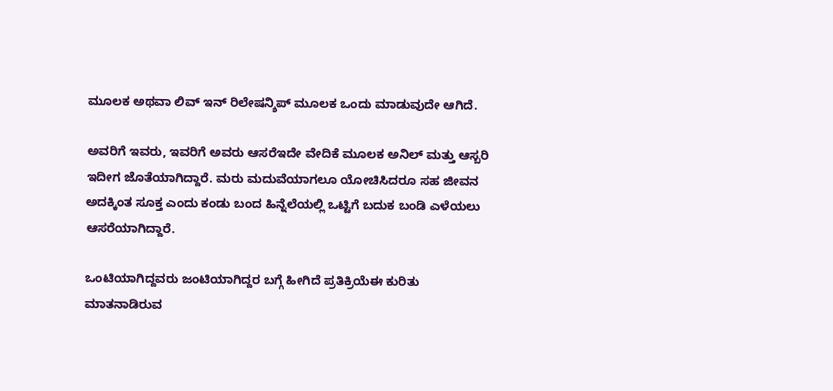ಮೂಲಕ ಅಥವಾ ಲಿವ್ ಇನ್ ರಿಲೇಷನ್ಶಿಪ್ ಮೂಲಕ ಒಂದು ಮಾಡುವುದೇ ಆಗಿದೆ.

ಅವರಿಗೆ ಇವರು, ಇವರಿಗೆ ಅವರು ಆಸರೆಇದೇ ವೇದಿಕೆ ಮೂಲಕ ಅನಿಲ್ ಮತ್ತು ಆಸ್ಬರಿ ಇದೀಗ ಜೊತೆಯಾಗಿದ್ದಾರೆ. ಮರು ಮದುವೆಯಾಗಲೂ ಯೋಚಿಸಿದರೂ ಸಹ ಜೀವನ ಅದಕ್ಕಿಂತ ಸೂಕ್ತ ಎಂದು ಕಂಡು ಬಂದ ಹಿನ್ನೆಲೆಯಲ್ಲಿ ಒಟ್ಟಿಗೆ ಬದುಕ ಬಂಡಿ ಎಳೆಯಲು ಆಸರೆಯಾಗಿದ್ದಾರೆ.

ಒಂಟಿಯಾಗಿದ್ದವರು ಜಂಟಿಯಾಗಿದ್ದರ ಬಗ್ಗೆ ಹೀಗಿದೆ ಪ್ರತಿಕ್ರಿಯೆಈ ಕುರಿತು ಮಾತನಾಡಿರುವ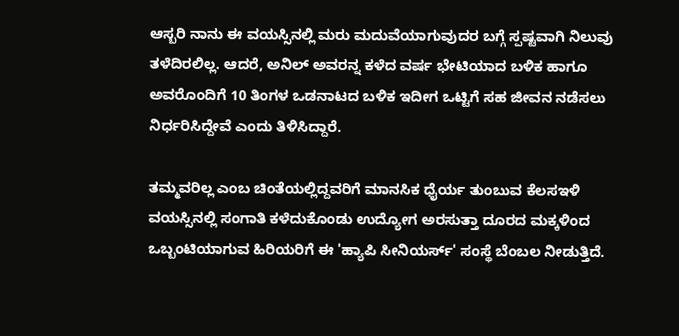ಆಸ್ಬರಿ ನಾನು ಈ ವಯಸ್ಸಿನಲ್ಲಿ ಮರು ಮದುವೆಯಾಗುವುದರ ಬಗ್ಗೆ ಸ್ಪಷ್ಟವಾಗಿ ನಿಲುವು ತಳೆದಿರಲಿಲ್ಲ. ಆದರೆ, ಅನಿಲ್ ಅವರನ್ನ ಕಳೆದ ವರ್ಷ ಭೇಟಿಯಾದ ಬಳಿಕ ಹಾಗೂ ಅವರೊಂದಿಗೆ 10 ತಿಂಗಳ ಒಡನಾಟದ ಬಳಿಕ ಇದೀಗ ಒಟ್ಟಿಗೆ ಸಹ ಜೀವನ ನಡೆಸಲು ನಿರ್ಧರಿಸಿದ್ದೇವೆ ಎಂದು ತಿಳಿಸಿದ್ದಾರೆ.

ತಮ್ಮವರಿಲ್ಲ ಎಂಬ ಚಿಂತೆಯಲ್ಲಿದ್ದವರಿಗೆ ಮಾನಸಿಕ ಧೈರ್ಯ ತುಂಬುವ ಕೆಲಸಇಳಿ ವಯಸ್ಸಿನಲ್ಲಿ ಸಂಗಾತಿ ಕಳೆದುಕೊಂಡು ಉದ್ಯೋಗ ಅರಸುತ್ತಾ ದೂರದ ಮಕ್ಕಳಿಂದ ಒಬ್ಬಂಟಿಯಾಗುವ ಹಿರಿಯರಿಗೆ ಈ 'ಹ್ಯಾಪಿ ಸೀನಿಯರ್ಸ್' ಸಂಸ್ಥೆ ಬೆಂಬಲ ನೀಡುತ್ತಿದೆ.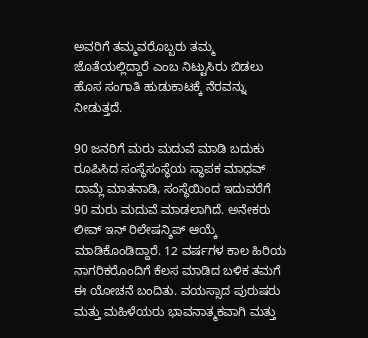ಅವರಿಗೆ ತಮ್ಮವರೊಬ್ಬರು ತಮ್ಮ ಜೊತೆಯಲ್ಲಿದ್ದಾರೆ ಎಂಬ ನಿಟ್ಟುಸಿರು ಬಿಡಲು ಹೊಸ ಸಂಗಾತಿ ಹುಡುಕಾಟಕ್ಕೆ ನೆರವನ್ನು ನೀಡುತ್ತದೆ.

90 ಜನರಿಗೆ ಮರು ಮದುವೆ ಮಾಡಿ ಬದುಕು ರೂಪಿಸಿದ ಸಂಸ್ಥೆಸಂಸ್ಥೆಯ ಸ್ಥಾಪಕ ಮಾಧವ್ ದಾಮ್ಲೆ ಮಾತನಾಡಿ, ಸಂಸ್ಥೆಯಿಂದ ಇದುವರೆಗೆ 90 ಮರು ಮದುವೆ ಮಾಡಲಾಗಿದೆ. ಅನೇಕರು ಲೀವ್ ಇನ್ ರಿಲೇಷನ್ಶಿಪ್ ಆಯ್ಕೆ ಮಾಡಿಕೊಂಡಿದ್ದಾರೆ. 12 ವರ್ಷಗಳ ಕಾಲ ಹಿರಿಯ ನಾಗರಿಕರೊಂದಿಗೆ ಕೆಲಸ ಮಾಡಿದ ಬಳಿಕ ತಮಗೆ ಈ ಯೋಚನೆ ಬಂದಿತು. ವಯಸ್ಸಾದ ಪುರುಷರು ಮತ್ತು ಮಹಿಳೆಯರು ಭಾವನಾತ್ಮಕವಾಗಿ ಮತ್ತು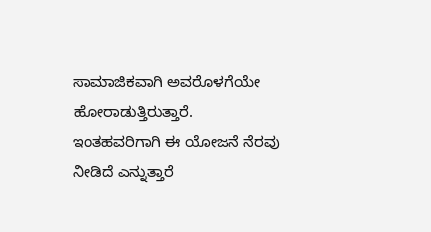ಸಾಮಾಜಿಕವಾಗಿ ಅವರೊಳಗೆಯೇ ಹೋರಾಡುತ್ತಿರುತ್ತಾರೆ. ಇಂತಹವರಿಗಾಗಿ ಈ ಯೋಜನೆ ನೆರವು ನೀಡಿದೆ ಎನ್ನುತ್ತಾರೆ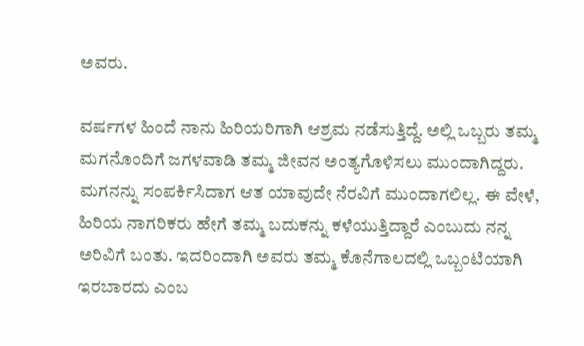ಅವರು.

ವರ್ಷಗಳ ಹಿಂದೆ ನಾನು ಹಿರಿಯರಿಗಾಗಿ ಆಶ್ರಮ ನಡೆಸುತ್ತಿದ್ದೆ. ಅಲ್ಲಿ ಒಬ್ಬರು ತಮ್ಮ ಮಗನೊಂದಿಗೆ ಜಗಳವಾಡಿ ತಮ್ಮ ಜೀವನ ಅಂತ್ಯಗೊಳಿಸಲು ಮುಂದಾಗಿದ್ದರು. ಮಗನನ್ನು ಸಂಪರ್ಕಿಸಿದಾಗ ಆತ ಯಾವುದೇ ನೆರವಿಗೆ ಮುಂದಾಗಲಿಲ್ಲ. ಈ ವೇಳೆ, ಹಿರಿಯ ನಾಗರಿಕರು ಹೇಗೆ ತಮ್ಮ ಬದುಕನ್ನು ಕಳೆಯುತ್ತಿದ್ದಾರೆ ಎಂಬುದು ನನ್ನ ಅರಿವಿಗೆ ಬಂತು. ಇದರಿಂದಾಗಿ ಅವರು ತಮ್ಮ ಕೊನೆಗಾಲದಲ್ಲಿ ಒಬ್ಬಂಟಿಯಾಗಿ ಇರಬಾರದು ಎಂಬ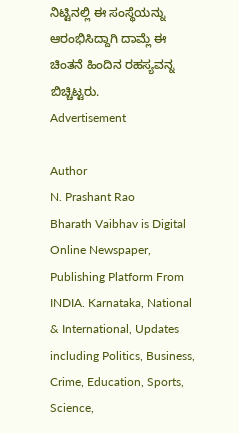ನಿಟ್ಟಿನಲ್ಲಿ ಈ ಸಂಸ್ಥೆಯನ್ನು ಆರಂಭಿಸಿದ್ದಾಗಿ ದಾಮ್ಲೆ ಈ ಚಿಂತನೆ ಹಿಂದಿನ ರಹಸ್ಯವನ್ನ ಬಿಚ್ಚಿಟ್ಟರು.
Advertisement

Author
N. Prashant Rao
Bharath Vaibhav is Digital Online Newspaper, Publishing Platform From INDIA. Karnataka, National & International, Updates including Politics, Business, Crime, Education, Sports, Science,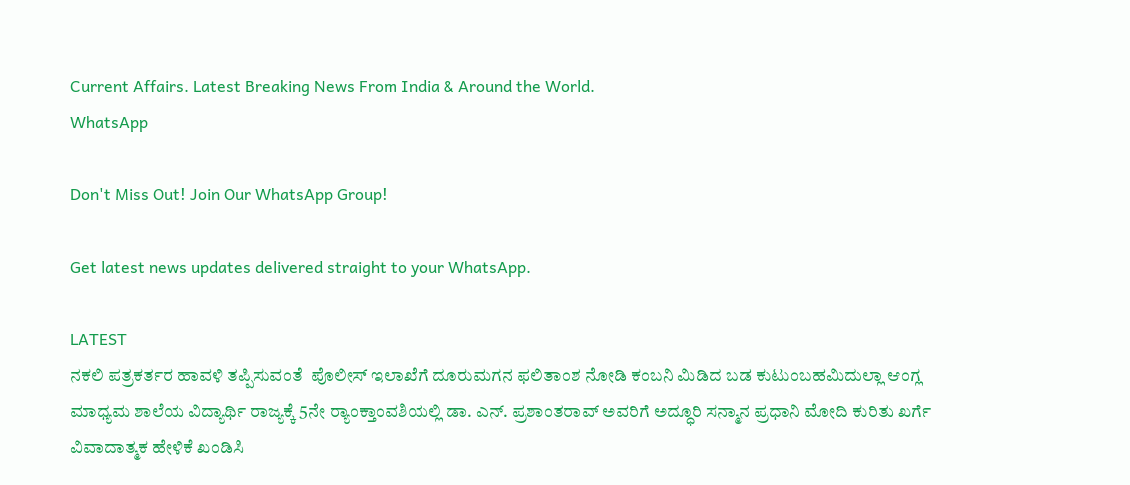Current Affairs. Latest Breaking News From India & Around the World.
WhatsApp

Don't Miss Out! Join Our WhatsApp Group!

Get latest news updates delivered straight to your WhatsApp.

LATEST
ನಕಲಿ ಪತ್ರಕರ್ತರ ಹಾವಳಿ ತಪ್ಪಿಸುವಂತೆ  ಪೊಲೀಸ್ ಇಲಾಖೆಗೆ ದೂರುಮಗನ ಫಲಿತಾಂಶ ನೋಡಿ ಕಂಬನಿ ಮಿಡಿದ ಬಡ ಕುಟುಂಬಹಮಿದುಲ್ಲಾ ಆಂಗ್ಲ ಮಾಧ್ಯಮ ಶಾಲೆಯ ವಿದ್ಯಾರ್ಥಿ ರಾಜ್ಯಕ್ಕೆ 5ನೇ ರ್‍ಯಾಂಕ್ತಾಂವಶಿಯಲ್ಲಿ ಡಾ. ಎನ್. ಪ್ರಶಾಂತರಾವ್ ಅವರಿಗೆ ಅದ್ಧೂರಿ ಸನ್ಮಾನ ಪ್ರಧಾನಿ ಮೋದಿ ಕುರಿತು ಖರ್ಗೆ ವಿವಾದಾತ್ಮಕ ಹೇಳಿಕೆ ಖಂಡಿಸಿ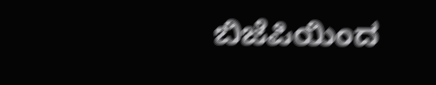ಬಿಜೆಪಿಯಿಂದ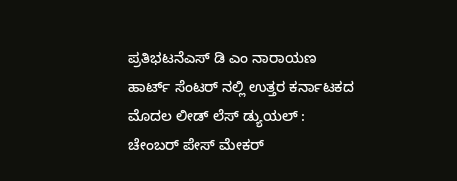ಪ್ರತಿಭಟನೆಎಸ್ ಡಿ ಎಂ ನಾರಾಯಣ ಹಾರ್ಟ್ ಸೆಂಟರ್ ನಲ್ಲಿ ಉತ್ತರ ಕರ್ನಾಟಕದ ಮೊದಲ ಲೀಡ್ ಲೆಸ್ ಡ್ಯುಯಲ್ : ಚೇಂಬರ್ ಪೇಸ್ ಮೇಕರ್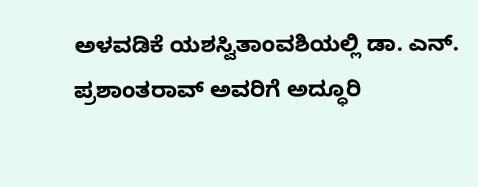ಅಳವಡಿಕೆ ಯಶಸ್ವಿತಾಂವಶಿಯಲ್ಲಿ ಡಾ. ಎನ್. ಪ್ರಶಾಂತರಾವ್ ಅವರಿಗೆ ಅದ್ಧೂರಿ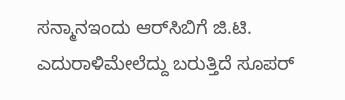ಸನ್ಮಾನಇಂದು ಆರ್‌ಸಿಬಿಗೆ ಜಿ.ಟಿ. ಎದುರಾಳಿಮೇಲೆದ್ದು ಬರುತ್ತಿದೆ ಸೂಪರ್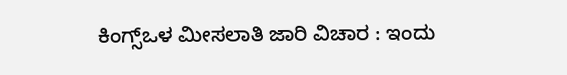ಕಿಂಗ್ಸ್ಒಳ ಮೀಸಲಾತಿ ಜಾರಿ ವಿಚಾರ : ಇಂದು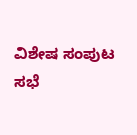ವಿಶೇಷ ಸಂಪುಟ ಸಭೆ